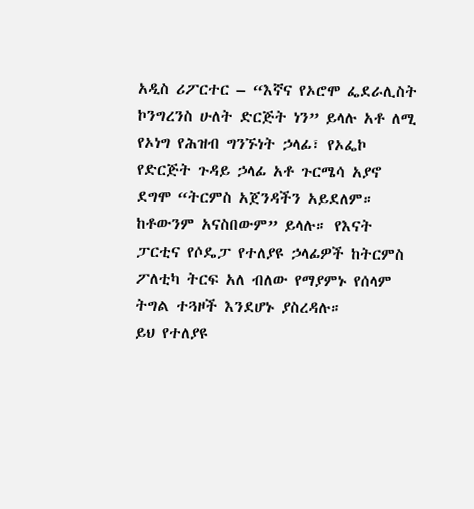አዲስ ሪፖርተር – “እኛና የኦሮሞ ፌደራሊስት ኮንግረንስ ሁለት ድርጅት ነን” ይላሉ አቶ ለሚ የኦነግ የሕዝብ ግንኙነት ኃላፊ፣ የኦፌኮ የድርጅት ጉዳይ ኃላፊ አቶ ጉርሜሳ አያኖ ደግሞ “ትርምስ አጀንዳችን አይደለም። ከቶውንም አናስበውም” ይላሉ። የእናት ፓርቲና የሶዴፓ የተለያዩ ኃላፊዎች ከትርምስ ፖለቲካ ትርፍ አለ ብለው የማያምኑ የሰላም ትግል ተጓዞች እንደሆኑ ያስረዳሉ።
ይህ የተለያዩ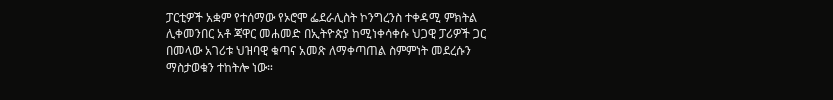ፓርቲዎች አቋም የተሰማው የኦሮሞ ፌደራሊስት ኮንግረንስ ተቀዳሚ ምክትል ሊቀመንበር አቶ ጃዋር መሐመድ በኢትዮጵያ ከሚነቀሳቀሱ ህጋዊ ፓሪዎች ጋር በመላው አገሪቱ ህዝባዊ ቁጣና አመጽ ለማቀጣጠል ስምምነት መደረሱን ማስታወቁን ተከትሎ ነው።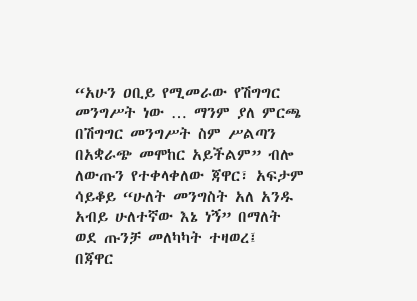“አሁን ዐቢይ የሚመራው የሽግግር መንግሥት ነው … ማንም ያለ ምርጫ በሽግግር መንግሥት ስም ሥልጣን በአቋራጭ መሞከር አይችልም” ብሎ ለውጡን የተቀላቀለው ጃዋር፣ አፍታም ሳይቆይ “ሁለት መንግስት አለ አንዱ አብይ ሁለተኛው እኔ ነኝ” በማለት ወደ ጡንቻ መለካካት ተዛወረ፤
በጃዋር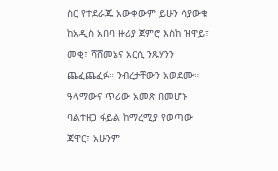ስር የተደራጁ አውቀውም ይሁን ሳያውቁ ከአዲስ አበባ ዙሪያ ጀምሮ እስከ ዝዋይ፣ መቂ፣ ሻሸመኔና አርሲ ንጹሃንን ጨፈጨፈፉ። ንብረታቸውን አወደሙ። ዓላማውና ጥሪው አመጽ በመሆኑ ባልተዘጋ ፋይል ከማረሚያ የወጣው ጃዋር፣ አሁንም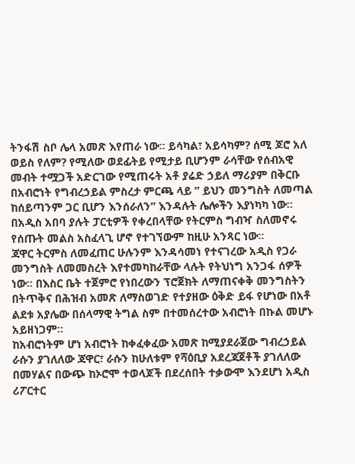ትንፋሽ ስቦ ሌላ አመጽ እየጠራ ነው። ይሳካል፣ አይሳካም? ሰሚ ጆሮ አለ ወይስ የለም? የሚለው ወደፊትይ የሚታይ ቢሆንም ራሳቸው የሰብአዊ መብት ተሟጋች አድርገው የሚጠሩት አቶ ያሬድ ኃይለ ማሪያም በቅርቡ በአብሮነት የግብረኃይል ምስረታ ምርጫ ላይ ” ይህን መንግስት ለመጣል ከሰይጣንም ጋር ቢሆን እንሰራለን” እንዳሉት ሌሎችን እያነካካ ነው። በአዲስ አበባ ያሉት ፓርቲዎች የቀረበላቸው የትርምስ ግብዣ ስለመኖሩ የሰጡት መልስ አስፈላጊ ሆኖ የተገኘውም ከዚሁ አንጻር ነው።
ጃዋር ትርምስ ለመፈጠር ሁሉንም እንዳሳመነ የተናገረው አዲስ የጋራ መንግስት ለመመስረት እየተመካከራቸው ላሉት የትህነግ አንጋፋ ሰዎች ነው። በእስር ቤት ተጀምሮ የነበረውን ፕሮጀክት ለማጠናቀቅ መንግስትን በትጥቅና በሕዝብ አመጽ ለማስወገድ የተያዘው ዕቅድ ይፋ የሆነው በአቶ ልደቱ አያሌው በሰላማዊ ትግል ስም በተመሰረተው አብሮነት በኩል መሆኑ አይዘነጋም።
ከአብሮነትም ሆነ አብሮነት ከቀፈቀፈው አመጽ ከሚያደራጀው ግብረኃይል ራሱን ያገለለው ጃዋር፣ ራሱን ከሁለቱም የሻዕቢያ አደረጃጀቶች ያገለለው በመሃልና በውጭ ከኦሮሞ ተወላጆች በደረሰበት ተቃውሞ እንደሆነ አዲስ ሪፖርተር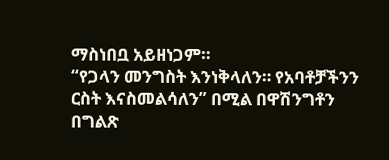ማስነበቧ አይዘነጋም።
“የጋላን መንግስት እንነቅላለን። የአባቶቻችንን ርስት እናስመልሳለን” በሚል በዋሽንግቶን በግልጽ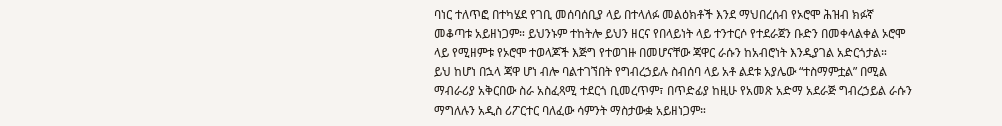ባነር ተለጥፎ በተካሄደ የገቢ መሰባሰቢያ ላይ በተላለፉ መልዕክቶች እንደ ማህበረሰብ የኦሮሞ ሕዝብ ክፉኛ መቆጣቱ አይዘነጋም። ይህንኑም ተከትሎ ይህን ዘርና የበላይነት ላይ ተንተርሶ የተደራጀን ቡድን በመቀላልቀል ኦሮሞ ላይ የሚዘምቱ የኦሮሞ ተወላጆች እጅግ የተወገዙ በመሆናቸው ጃዋር ራሱን ከአብሮነት እንዲያገል አድርጎታል።
ይህ ከሆነ በኋላ ጃዋ ሆነ ብሎ ባልተገኘበት የግብረኃይሉ ስብሰባ ላይ አቶ ልደቱ አያሌው “ተስማምቷል” በሚል ማብራሪያ አቅርበው ስራ አስፈጻሚ ተደርጎ ቢመረጥም፣ በጥድፊያ ከዚሁ የአመጽ አድማ አደራጅ ግብረኃይል ራሱን ማግለሉን አዲስ ሪፖርተር ባለፈው ሳምንት ማስታውቋ አይዘነጋም።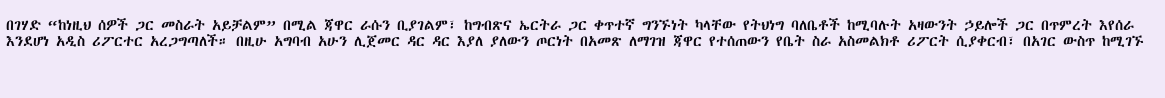በገሃድ “ከነዚህ ሰዎች ጋር መስራት አይቻልም” በሚል ጃዋር ራሱን ቢያገልም፣ ከግብጽና ኤርትራ ጋር ቀጥተኛ ግንኙነት ካላቸው የትህነግ ባለቤቶች ከሚባሉት አዛውንት ኃይሎች ጋር በጥምረት እየሰራ እንደሆነ አዲስ ሪፖርተር አረጋግጣለች። በዚሁ አግባብ አሁን ሊጀመር ዳር ዳር እያለ ያለውን ጦርነት በአመጽ ለማገዝ ጃዋር የተሰጠውን የቤት ስራ አስመልክቶ ሪፖርት ሲያቀርብ፣ በአገር ውስጥ ከሚገኙ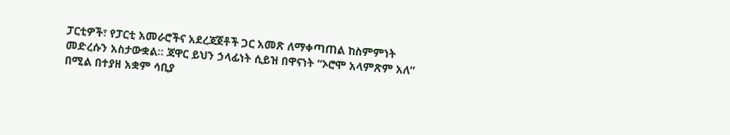ፓርቲዎች፣ የፓርቲ አመራሮችና አደረጃጀቶች ጋር አመጽ ለማቀጣጠል ከስምምነት መድረሱን አስታውቋል። ጃዋር ይህን ኃላፊነት ሲይዝ በዋናነት “ኦሮሞ አላምጽም አለ” በሚል በተያዘ አቋም ሳቢያ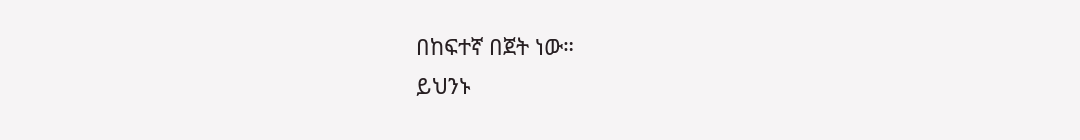በከፍተኛ በጀት ነው።
ይህንኑ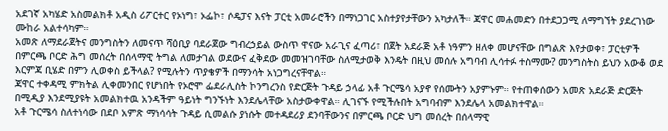አደገኛ አካሄድ አስመልክቶ አዲስ ሪፖርተር የኦነግ፣ ኦፌኮ፣ ሶዴፓና እናት ፓርቲ አመራሮችን በማነጋገር አስተያየታቸውን አካታለች። ጃዋር መሐመድን በተደጋጋሚ ለማግኘት ያደረገነው ሙከራ አልተሳካም።
አመጽ ለማደራጀትና መንግስትን ለመናጥ ሻዕቢያ ባደራጀው ግብረኃይል ውስጥ ዋናው አራጊና ፈጣሪ፣ በጀት አደራጅ አቶ ነዓምን ዘለቀ መሆናቸው በግልጽ እየታወቀ፣ ፓርቲዎች በምርጫ ቦርድ ሕግ መሰረት በሰላማዊ ትግል ለመታገል ወደውና ፈቅደው መመዝገባቸው ስለሚታወቅ እንዴት በዚህ መሰሉ አግባብ ሊሳተፉ ተስማሙ? መንግስትስ ይህን አውቆ ወደ እርምጃ ቢሄድ በምን ሊወቀስ ይችላል? የሚሉትን ጥያቄዎች በማንሳት አነጋግረናቸዋል።
ጃዋር ተቀዳሚ ምክትል ሊቀመንበር የሆነበት የኦሮሞ ፌደራሊስት ኮንግረንስ የድርጅት ጉዳይ ኃላፊ አቶ ጉርሜሳ አያኖ የሰሙትን አያምኑም። የተጠቀሰውን አመጽ አደራጅ ድርጅት በሚዲያ እንደሚያዩት አመልክተዉ አንዳችም ዓይነት ግንኙነት እንደሌላቸው አስታውቀዋል። ሊገናኙ የሚችሉበት አግባብም እንደሌላ አመልክተዋል።
አቶ ጉርሜሳ ስለተነሳው በደቦ አምጽ ማነሳሳት ጉዳይ ሲመልሱ ያነሱት መተዳደሪያ ደንባቸውንና በምርጫ ቦርድ ህግ መሰረት በሰላማዊ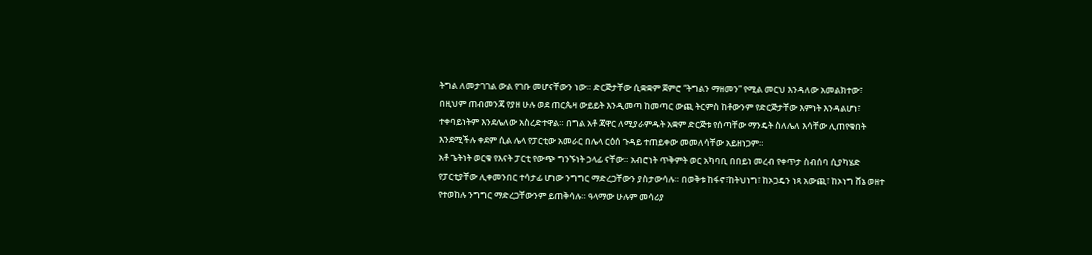ትግል ለመታገገል ውል የገቡ መሆናቸውን ነው። ድርጅታቸው ሲቋቋም ጀምሮ “ትግልን ማዘመን” የሚል መርህ እንዳለው አመልክተው፣ በዚህም ጠብመንጃ የያዘ ሁሉ ወደ ጠርጴዛ ውይይት እንዲመጣ ከመጣር ውጪ ትርምስ ከቶውንም የድርጅታቸው እምነት እንዳልሆነ፣ ተቀባይነትም እንደሌለው አስረድተዋል። በግል አቶ ጃዋር ለሚያራምዱት አቋም ድርጅቱ የሰጣቸው ማንዴት ስለሌለ እሳቸው ሊጠየቁበት እንደሚችሉ ቀደም ሲል ሌላ የፓርቲው አመራር በሌላ ርዕሰ ጉዳይ ተጠይቀው መመለሳቸው አይዘነጋም።
አቶ ጌትነት ወርቁ የእናት ፓርቲ የውጭ ግንኙነት ኃላፊ ናቸው። አብሮነት ጥቅምት ወር አካባቢ በበይነ መረብ የቀጥታ ስብሰባ ሲያካሄድ የፓርቲያቸው ሊቀመንበር ተሳታፊ ሆነው ንግግር ማድረጋቸውን ያስታውሳሉ። በወቅቱ ከፋኖ፣ከትህነግ፣ ከኦጋዴን ነጻ አውጪ፣ ከኦነግ ሸኔ ወዘተ የተወከሉ ንግግር ማድረጋቸውንም ይጠቅሳሉ። ዓላማው ሁሉም መሳሪያ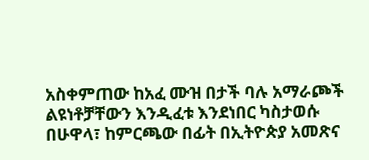አስቀምጠው ከአፈ ሙዝ በታች ባሉ አማራጮች ልዩነቶቻቸውን እንዲፈቱ እንደነበር ካስታወሱ በሁዋላ፣ ከምርጫው በፊት በኢትዮጵያ አመጽና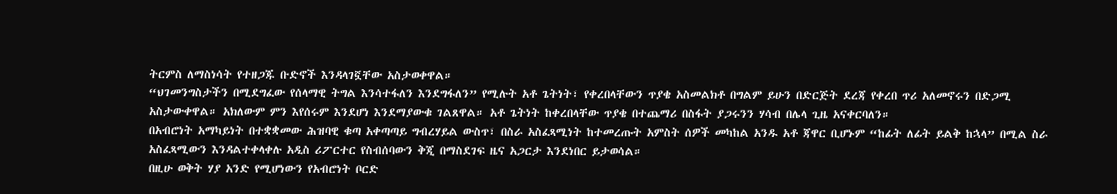ትርምስ ለማስነሳት የተዘጋጁ ቡድኖች እንዳላገኟቸው አስታወቀዋል።
“ህገመንግስታችን በሚደግፈው የሰላማዊ ትግል እንሳተፋለን እንደግፋለን” የሚሉት አቶ ጌትነት፣ የቀረበላቸውን ጥያቄ አስመልክቶ በግልም ይሁን በድርጅት ደረጃ የቀረበ ጥሪ አለመኖሩን በድጋሚ አስታውቀዋል። አክለውም ምን እየሰሩም እንደሆነ እንደማያውቁ ገልጸዋል። አቶ ጌትነት ከቀረበላቸው ጥያቄ በተጨማሪ በስፋት ያጋሩንን ሃሳብ በሌላ ጊዜ አናቀርባለን።
በአብሮነት አማካይነት በተቋቋመው ሕዝባዊ ቁጣ አቀጣጣይ ግብረሃይል ውስጥ፣ በስራ አስፈጻሚነት ከተመረጡት አምስት ሰዎች መካከል አንዱ አቶ ጃዋር ቢሆኑም “ከፊት ለፊት ይልቅ ከኋላ” በሚል ስራ አስፈጻሚውን እንዳልተቀላቀሉ አዲስ ሪፖርተር የስብሰባውን ቅጂ በማስደገፍ ዜና አጋርታ እንደነበር ይታወሳል።
በዚሁ ወቅት ሃያ አንድ የሚሆነውን የአብሮነት ቦርድ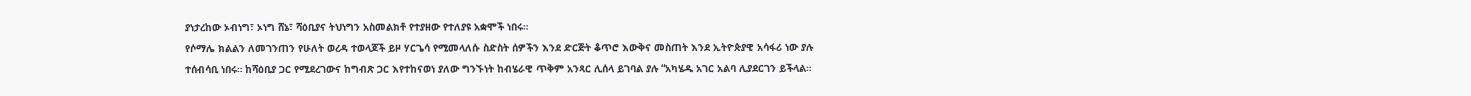ያነታረከው ኦብነግ፣ ኦነግ ሸኔ፣ ሻዕቢያና ትህነግን አስመልክቶ የተያዘው የተለያዩ አቋሞች ነበሩ።
የሶማሌ ክልልን ለመገንጠን የሁለት ወረዳ ተወላጆች ይዞ ሃርጌሳ የሚመላለሱ ስድስት ሰዎችን እንደ ድርጅት ቆጥሮ እውቅና መስጠት እንደ ኢትዮጵያዊ አሳፋሪ ነው ያሉ ተሰብሳቢ ነበሩ። ከሻዕቢያ ጋር የሚደረገውና ከግብጽ ጋር እየተከናወነ ያለው ግንኙነት ከብሄራዊ ጥቅም አንጻር ሊሰላ ይገባል ያሉ “አካሄዱ አገር አልባ ሊያደርገን ይችላል።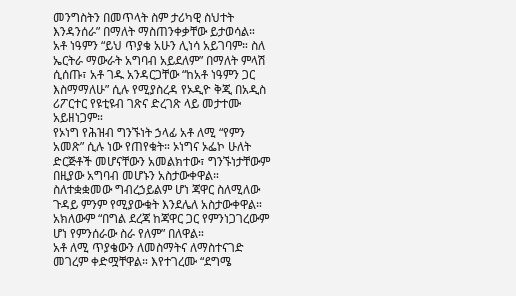መንግስትን በመጥላት ስም ታሪካዊ ስህተት እንዳንሰራ” በማለት ማስጠንቀቃቸው ይታወሳል።
አቶ ነዓምን “ይህ ጥያቄ አሁን ሊነሳ አይገባም። ስለ ኤርትራ ማውራት አግባብ አይደለም” በማለት ምላሽ ሲሰጡ፣ አቶ ገዱ አንዳርጋቸው “ከአቶ ነዓምን ጋር እስማማለሁ” ሲሉ የሚያስረዳ የኦዲዮ ቅጂ በአዲስ ሪፖርተር የዩቲዩብ ገጽና ድረገጽ ላይ መታተሙ አይዘነጋም።
የኦነግ የሕዝብ ግንኙነት ኃላፊ አቶ ለሚ “የምን አመጽ” ሲሉ ነው የጠየቁት። ኦነግና ኦፌኮ ሁለት ድርጅቶች መሆናቸውን አመልክተው፣ ግንኙነታቸውም በዚያው አግባብ መሆኑን አስታውቀዋል።
ስለተቋቋመው ግብረኃይልም ሆነ ጃዋር ስለሚለው ጉዳይ ምንም የሚያውቁት እንደሌለ አስታውቀዋል። አክለውም “በግል ደረጃ ከጃዋር ጋር የምንነጋገረውም ሆነ የምንሰራው ስራ የለም” በለዋል።
አቶ ለሚ ጥያቄውን ለመስማትና ለማስተናገድ መገረም ቀድሟቸዋል። እየተገረሙ “ደግሜ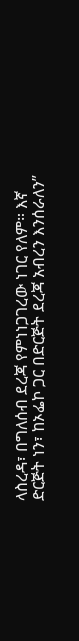ላስረዳ፣ በግለሰብ ደረጃ የምነነጋገረው ነገር የለም። እኛ ድርጅት ነን፣ ከኦፌኮ ጋር በድርጅት ደረጃ አብረን እንሰራለን”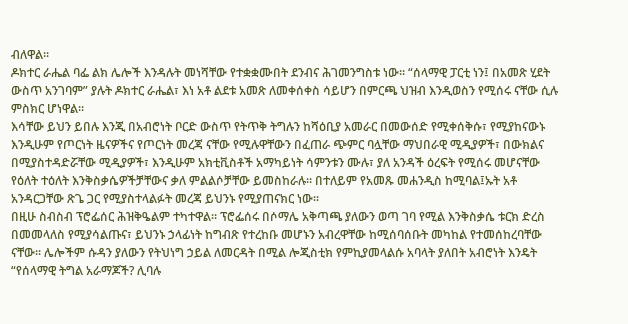ብለዋል።
ዶክተር ራሔል ባፌ ልክ ሌሎች እንዳሉት መነሻቸው የተቋቋሙበት ደንብና ሕገመንግስቱ ነው። “ሰላማዊ ፓርቲ ነን፤ በአመጽ ሂደት ውስጥ አንገባም” ያሉት ዶክተር ራሔል፣ እነ አቶ ልደቱ አመጽ ለመቀሰቀስ ሳይሆን በምርጫ ህዝብ እንዲወስን የሚሰሩ ናቸው ሲሉ ምስክር ሆነዋል።
እሳቸው ይህን ይበሉ እንጂ በአብሮነት ቦርድ ውስጥ የትጥቅ ትግሉን ከሻዕቢያ አመራር በመውሰድ የሚቀሰቅሱ፣ የሚያከናውኑ እንዲሁም የጦርነት ዜናዎችና የጦርነት መረጃ ናቸው የሚሉዋቸውን በፈጠራ ጭምር ባሏቸው ማህበራዊ ሚዲያዎች፣ በውክልና በሚያስተዳድሯቸው ሚዲያዎች፣ እንዲሁም አክቲቪስቶች አማካይነት ሳምንቱን ሙሉ፣ ያለ አንዳች ዕረፍት የሚሰሩ መሆናቸው የዕለት ተዕለት እንቅስቃሴዎችቻቸውና ቃለ ምልልሶቻቸው ይመስከራሉ። በተለይም የአመጹ መሐንዲስ ከሚባል፤ኡት አቶ አንዳርጋቸው ጽጌ ጋር የሚያስተላልፉት መረጃ ይህንኑ የሚያጠናክር ነው።
በዚሁ ስብስብ ፕሮፌሰር ሕዝቅዔልም ተካተዋል። ፕሮፌሰሩ በሶማሌ አቅጣጫ ያለውን ወጣ ገባ የሚል እንቅስቃሴ ቱርክ ድረስ በመመላለስ የሚያሳልጡና፣ ይህንኑ ኃላፊነት ከግብጽ የተረከቡ መሆኑን አብረዋቸው ከሚሰባሰቡት መካከል የተመሰከረባቸው ናቸው። ሌሎችም ሱዳን ያለውን የትህነግ ኃይል ለመርዳት በሚል ሎጂስቲክ የምኪያመላልሱ አባላት ያለበት አብሮነት እንዴት “የሰላማዊ ትግል አራማጆች? ሊባሉ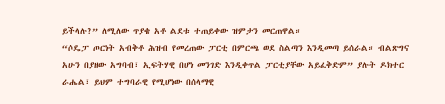ይችላሉ?” ለሚለው ጥያቄ አቶ ልደቱ ተጠይቀው ዝምታን መርጠዋል።
“ሶዴፓ ጦርነት አብቅቶ ሕዝብ የመረጠው ፓርቲ በምርጫ ወደ ስልጣን እንዲመጣ ይሰራል። ብልጽግና አሁን በያዘው አግባብ፣ ኢፍትሃዊ በሆነ መንገድ እንዲቀጥል ፓርቲያቸው አይፈቅድም” ያሉት ዶክተር ራሔል፣ ይህም ተግባራዊ የሚሆነው በሰላማዊ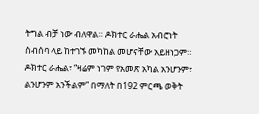ትግል ብቻ ነው ብለዋል። ዶክተር ራሔል አብሮነት ስብሰባ ላይ ከተገኙ መካከል መሆናቸው አይዘነጋም።
ዶክተር ራሔል፣ “ዛሬም ነገም የአመጽ አካል አንሆንም፣ ልንሆንም አንችልም” በማለት በ192 ምርጫ ወቅት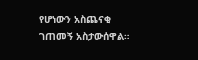የሆነውን አስጨናቂ ገጠመኝ አስታውሰዋል።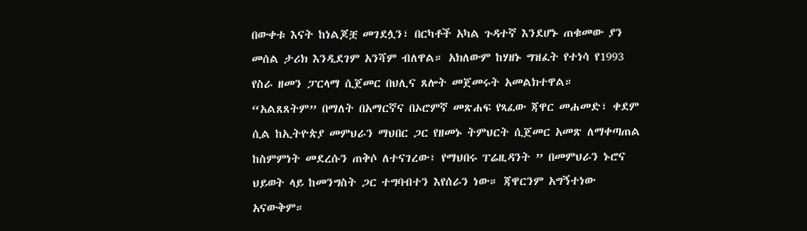በውቀቱ እናት ከነልጆቿ መገደሏን፣ በርካቶች አካል ጉዳተኛ እንደሆኑ ጠቁመው ያን መሰል ታሪክ እንዲደገም አንሻም ብለዋል። አክለውም ከሃዘኑ ግዝፈት የተነሳ የ1993 የስራ ዘመን ፓርላማ ሲጀመር በህሊና ጸሎት መጀመሩት አመልክተዋል።
“አልጸጸትም” በማለት በአማርኛና በኦሮምኛ መጽሐፍ የጻፈው ጃዋር መሐመድ፣ ቀደም ሲል ከኢትዮጵያ መምህራን ማህበር ጋር የዘመኑ ትምህርት ሲጀመር አመጽ ለማቀጣጠል ከስምምነት መደረሱን ጠቅሶ ለተናገረው፣ የማህበሩ ፐሬዚዳንት ” በመምህራን ኑሮና ህይወት ላይ ከመንግስት ጋር ተግባብተን እየሰራን ነው። ጃዋርንም አግኝተነው አናውቅም።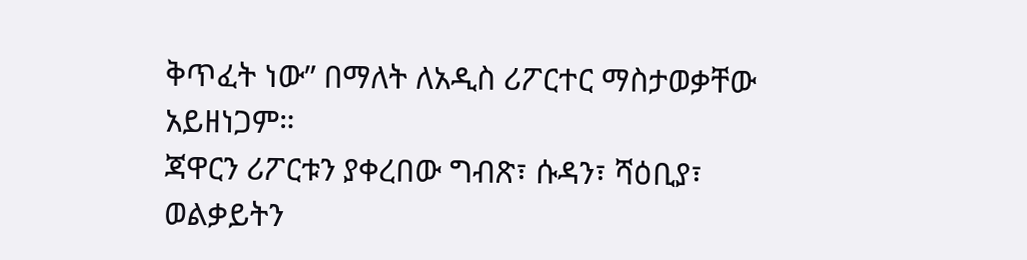ቅጥፈት ነው” በማለት ለአዲስ ሪፖርተር ማስታወቃቸው አይዘነጋም።
ጃዋርን ሪፖርቱን ያቀረበው ግብጽ፣ ሱዳን፣ ሻዕቢያ፣ ወልቃይትን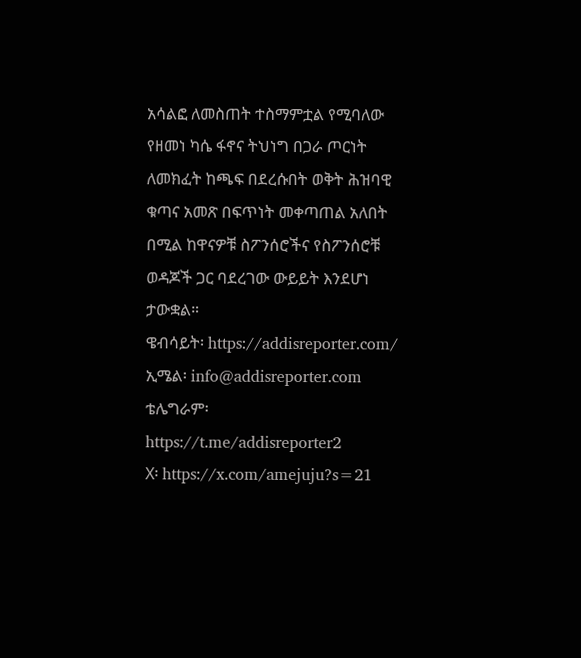አሳልፎ ለመስጠት ተስማምቷል የሚባለው የዘመነ ካሴ ፋኖና ትህነግ በጋራ ጦርነት ለመክፈት ከጫፍ በደረሱበት ወቅት ሕዝባዊ ቁጣና አመጽ በፍጥነት መቀጣጠል አለበት በሚል ከዋናዎቹ ስፖንሰሮችና የስፖንሰሮቹ ወዳጆች ጋር ባደረገው ውይይት እንደሆነ ታውቋል።
ዌብሳይት፡ https://addisreporter.com/
ኢሜል፡ info@addisreporter.com
ቴሌግራም፡ https://t.me/addisreporter2
X፡ https://x.com/amejuju?s=21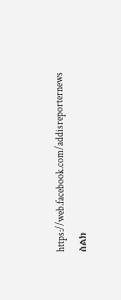https://web.facebook.com/addisreporternews
ስልክ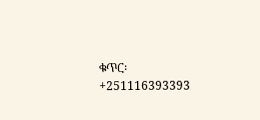ቁጥር፡ +251116393393